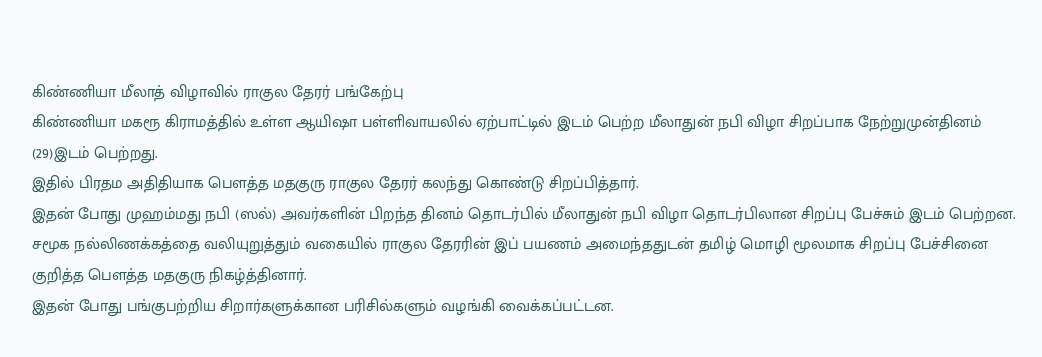கிண்ணியா மீலாத் விழாவில் ராகுல தேரர் பங்கேற்பு
கிண்ணியா மகரூ கிராமத்தில் உள்ள ஆயிஷா பள்ளிவாயலில் ஏற்பாட்டில் இடம் பெற்ற மீலாதுன் நபி விழா சிறப்பாக நேற்றுமுன்தினம் (29)இடம் பெற்றது.
இதில் பிரதம அதிதியாக பௌத்த மதகுரு ராகுல தேரர் கலந்து கொண்டு சிறப்பித்தார்.
இதன் போது முஹம்மது நபி (ஸல்) அவர்களின் பிறந்த தினம் தொடர்பில் மீலாதுன் நபி விழா தொடர்பிலான சிறப்பு பேச்சும் இடம் பெற்றன.
சமூக நல்லிணக்கத்தை வலியுறுத்தும் வகையில் ராகுல தேரரின் இப் பயணம் அமைந்ததுடன் தமிழ் மொழி மூலமாக சிறப்பு பேச்சினை குறித்த பௌத்த மதகுரு நிகழ்த்தினார்.
இதன் போது பங்குபற்றிய சிறார்களுக்கான பரிசில்களும் வழங்கி வைக்கப்பட்டன.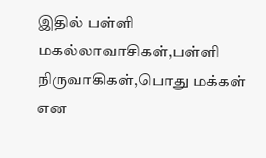இதில் பள்ளி மகல்லாவாசிகள்,பள்ளி நிருவாகிகள்,பொது மக்கள் என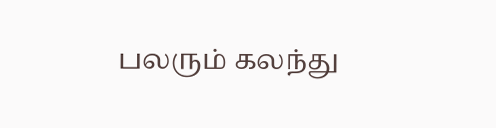பலரும் கலந்து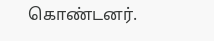கொண்டனர்.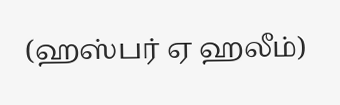(ஹஸ்பர் ஏ ஹலீம்)